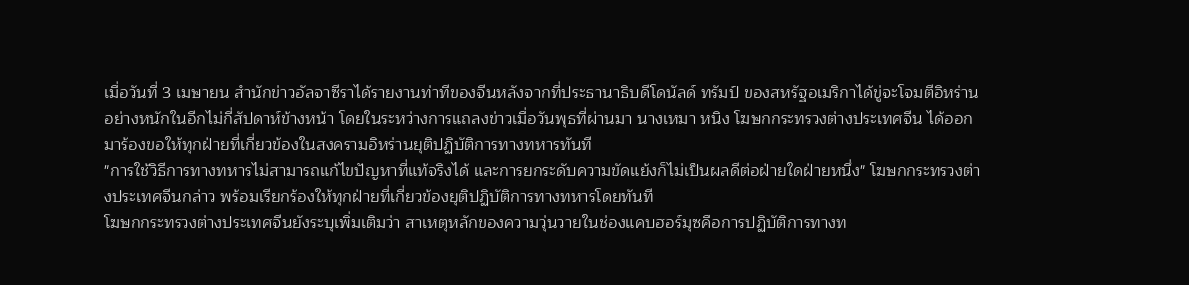เมื่อวันที่ 3 เมษายน สำนักข่าวอัลจาซีราได้รายงานท่าทีของจีนหลังจากที่ประธานาธิบดีโดนัลด์ ทรัมป์ ของสหรัฐอเมริกาได้ขู่จะโจมตีอิหร่านอย่างหนักในอีกไม่กี่สัปดาห์ข้างหน้า โดยในระหว่างการแถลงข่าวเมื่อวันพุธที่ผ่านมา นางเหมา หนิง โฆษกกระทรวงต่างประเทศจีน ได้ออกมาร้องขอให้ทุกฝ่ายที่เกี่ยวข้องในสงครามอิหร่านยุติปฏิบัติการทางทหารทันที
"การใช้วิธีการทางทหารไม่สามารถแก้ไขปัญหาที่แท้จริงได้ และการยกระดับความขัดแย้งก็ไม่เป็นผลดีต่อฝ่ายใดฝ่ายหนึ่ง" โฆษกกระทรวงต่างประเทศจีนกล่าว พร้อมเรียกร้องให้ทุกฝ่ายที่เกี่ยวข้องยุติปฏิบัติการทางทหารโดยทันที
โฆษกกระทรวงต่างประเทศจีนยังระบุเพิ่มเติมว่า สาเหตุหลักของความวุ่นวายในช่องแคบฮอร์มุซคือการปฏิบัติการทางท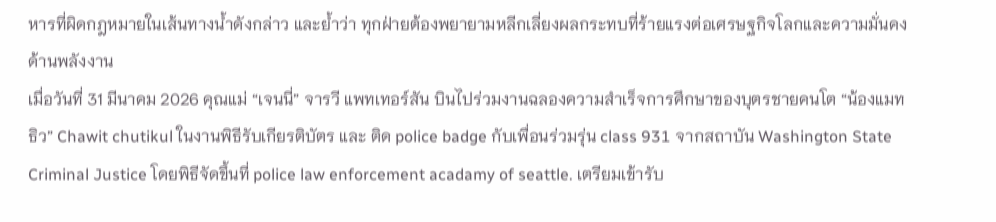หารที่ผิดกฎหมายในเส้นทางน้ำดังกล่าว และย้ำว่า ทุกฝ่ายต้องพยายามหลีกเลี่ยงผลกระทบที่ร้ายแรงต่อเศรษฐกิจโลกและความมั่นคงด้านพลังงาน
เมื่อวันที่ 31 มีนาคม 2026 คุณแม่ “เจนนี่” จารวี แพทเทอร์สัน บินไปร่วมงานฉลองความสำเร็จการศึกษาของบุตรชายคนโต “น้องแมทธิว” Chawit chutikul ในงานพิธีรับเกียรติบัตร และ ติด police badge กับเพื่อนร่วมรุ่น class 931 จากสถาบัน Washington State Criminal Justice โดยพิธีจัดขึ้นที่ police law enforcement acadamy of seattle. เตรียมเข้ารับ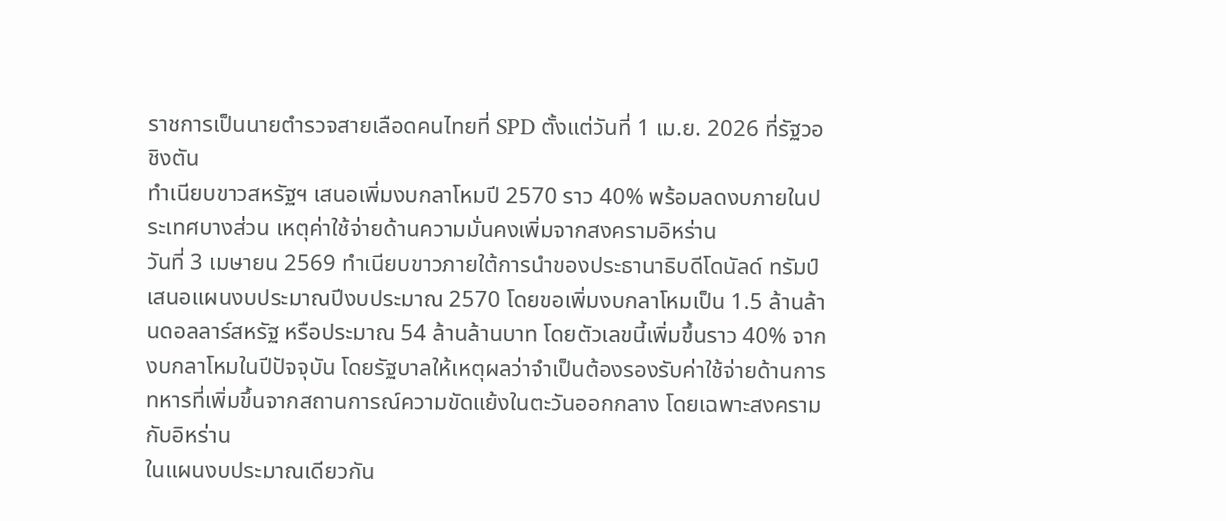ราชการเป็นนายตำรวจสายเลือดคนไทยที่ SPD ตั้งแต่วันที่ 1 เม.ย. 2026 ที่รัฐวอชิงตัน
ทำเนียบขาวสหรัฐฯ เสนอเพิ่มงบกลาโหมปี 2570 ราว 40% พร้อมลดงบภายในประเทศบางส่วน เหตุค่าใช้จ่ายด้านความมั่นคงเพิ่มจากสงครามอิหร่าน
วันที่ 3 เมษายน 2569 ทำเนียบขาวภายใต้การนำของประธานาธิบดีโดนัลด์ ทรัมป์ เสนอแผนงบประมาณปีงบประมาณ 2570 โดยขอเพิ่มงบกลาโหมเป็น 1.5 ล้านล้านดอลลาร์สหรัฐ หรือประมาณ 54 ล้านล้านบาท โดยตัวเลขนี้เพิ่มขึ้นราว 40% จากงบกลาโหมในปีปัจจุบัน โดยรัฐบาลให้เหตุผลว่าจำเป็นต้องรองรับค่าใช้จ่ายด้านการทหารที่เพิ่มขึ้นจากสถานการณ์ความขัดแย้งในตะวันออกกลาง โดยเฉพาะสงครามกับอิหร่าน
ในแผนงบประมาณเดียวกัน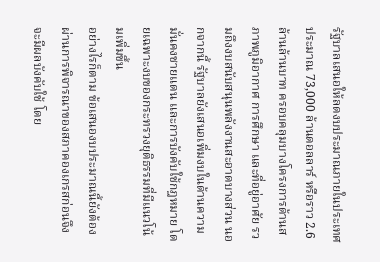รัฐบาลเสนอให้ลดงบประมาณภายในประเทศประมาณ 73,000 ล้านดอลลาร์ หรือราว 2.6 ล้านล้านบาท ครอบคลุมบางโครงการด้านสภาพภูมิอากาศ การศึกษา และที่อยู่อาศัย รวมถึงงบสนับสนุนพลังงานสะอาดบางส่วน นอกจากนี้ รัฐบาลยังเสนอเพิ่มงบในด้านความมั่นคงชายแดน และการบังคับใช้กฎหมาย โดยเฉพาะงบของกระทรวงยุติธรรมที่มีแนวโน้มเพิ่มขึ้น
อย่างไรก็ตาม ข้อเสนองบประมาณนี้ยังต้องผ่านการพิจารณาของสภาคองเกรสก่อนจึงจะมีผลบังคับใช้ โดย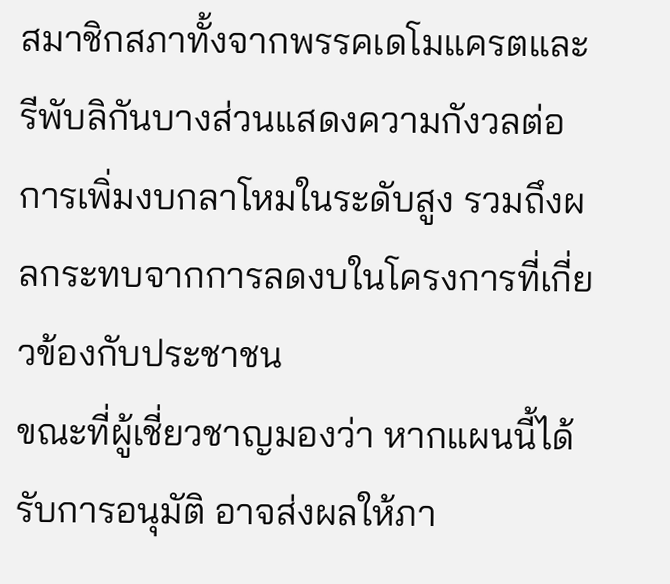สมาชิกสภาทั้งจากพรรคเดโมแครตและรีพับลิกันบางส่วนแสดงความกังวลต่อการเพิ่มงบกลาโหมในระดับสูง รวมถึงผลกระทบจากการลดงบในโครงการที่เกี่ยวข้องกับประชาชน
ขณะที่ผู้เชี่ยวชาญมองว่า หากแผนนี้ได้รับการอนุมัติ อาจส่งผลให้ภา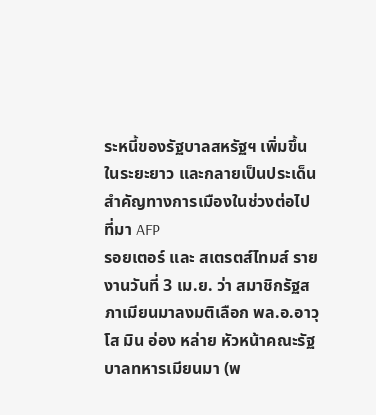ระหนี้ของรัฐบาลสหรัฐฯ เพิ่มขึ้นในระยะยาว และกลายเป็นประเด็นสำคัญทางการเมืองในช่วงต่อไป
ที่มา AFP
รอยเตอร์ และ สเตรตส์ไทมส์ รายงานวันที่ 3 เม.ย. ว่า สมาชิกรัฐสภาเมียนมาลงมติเลือก พล.อ.อาวุโส มิน อ่อง หล่าย หัวหน้าคณะรัฐบาลทหารเมียนมา (พ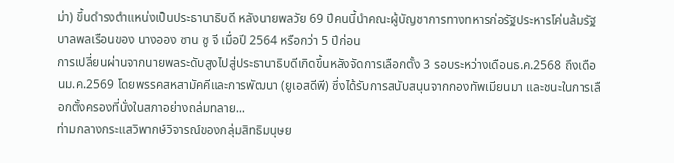ม่า) ขึ้นดำรงตำแหน่งเป็นประธานาธิบดี หลังนายพลวัย 69 ปีคนนี้นำคณะผู้บัญชาการทางทหารก่อรัฐประหารโค่นล้มรัฐบาลพลเรือนของ นางออง ซาน ซู จี เมื่อปี 2564 หรือกว่า 5 ปีก่อน
การเปลี่ยนผ่านจากนายพลระดับสูงไปสู่ประธานาธิบดีเกิดขึ้นหลังจัดการเลือกตั้ง 3 รอบระหว่างเดือนธ.ค.2568 ถึงเดือนม.ค.2569 โดยพรรคสหสามัคคีและการพัฒนา (ยูเอสดีพี) ซึ่งได้รับการสนับสนุนจากกองทัพเมียนมา และชนะในการเลือกตั้งครองที่นั่งในสภาอย่างถล่มทลาย...
ท่ามกลางกระแสวิพากษ์วิจารณ์ของกลุ่มสิทธิมนุษย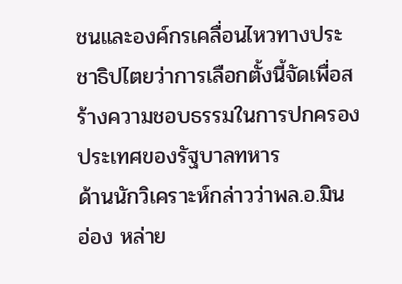ชนและองค์กรเคลื่อนไหวทางประชาธิปไตยว่าการเลือกตั้งนี้จัดเพื่อสร้างความชอบธรรมในการปกครองประเทศของรัฐบาลทหาร
ด้านนักวิเคราะห์กล่าวว่าพล.อ.มิน อ่อง หล่าย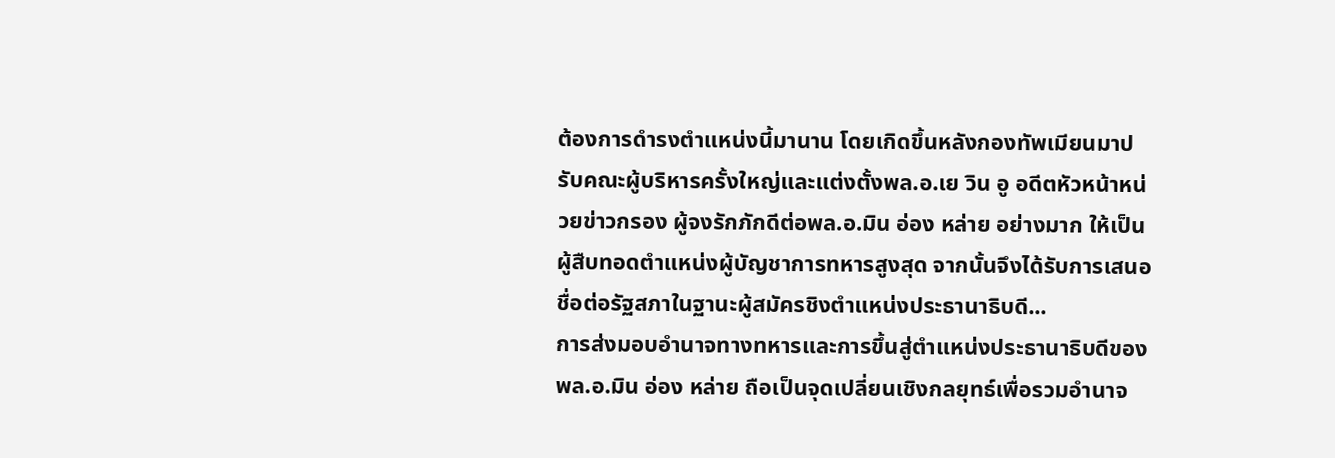ต้องการดำรงตำแหน่งนี้มานาน โดยเกิดขึ้นหลังกองทัพเมียนมาปรับคณะผู้บริหารครั้งใหญ่และแต่งตั้งพล.อ.เย วิน อู อดีตหัวหน้าหน่วยข่าวกรอง ผู้จงรักภักดีต่อพล.อ.มิน อ่อง หล่าย อย่างมาก ให้เป็นผู้สืบทอดตำแหน่งผู้บัญชาการทหารสูงสุด จากนั้นจึงได้รับการเสนอชื่อต่อรัฐสภาในฐานะผู้สมัครชิงตำแหน่งประธานาธิบดี...
การส่งมอบอำนาจทางทหารและการขึ้นสู่ตำแหน่งประธานาธิบดีของพล.อ.มิน อ่อง หล่าย ถือเป็นจุดเปลี่ยนเชิงกลยุทธ์เพื่อรวมอำนาจ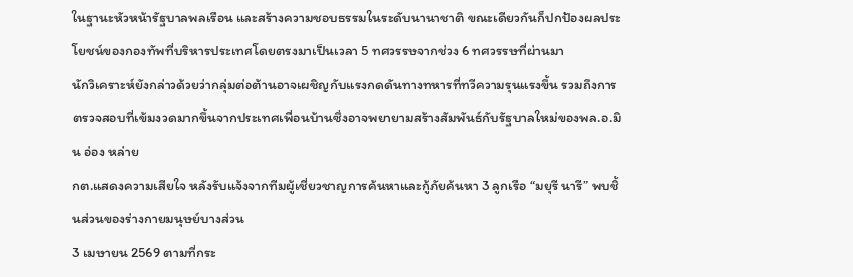ในฐานะหัวหน้ารัฐบาลพลเรือน และสร้างความชอบธรรมในระดับนานาชาติ ขณะเดียวกันก็ปกป้องผลประโยชน์ของกองทัพที่บริหารประเทศโดยตรงมาเป็นเวลา 5 ทศวรรษจากช่วง 6 ทศวรรษที่ผ่านมา
นักวิเคราะห์ยังกล่าวด้วยว่ากลุ่มต่อต้านอาจเผชิญกับแรงกดดันทางทหารที่ทวีความรุนแรงขึ้น รวมถึงการตรวจสอบที่เข้มงวดมากขึ้นจากประเทศเพื่อนบ้านซึ่งอาจพยายามสร้างสัมพันธ์กับรัฐบาลใหม่ของพล.อ.มิน อ่อง หล่าย
กต.แสดงความเสียใจ หลังรับแจ้งจากทีมผู้เชี่ยวชาญการค้นหาและกู้ภัยค้นหา 3 ลูกเรือ “มยุรี นารี” พบชิ้นส่วนของร่างกายมนุษย์บางส่วน
3 เมษายน 2569 ตามที่กระ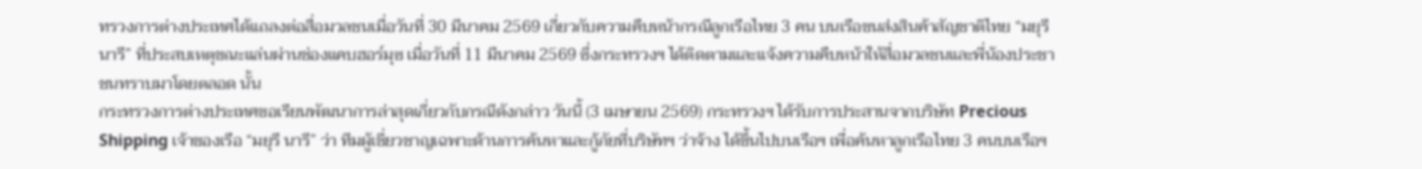ทรวงการต่างประเทศได้แถลงต่อสื่อมวลชนเมื่อวันที่ 30 มีนาคม 2569 เกี่ยวกับความคืบหน้ากรณีลูกเรือไทย 3 คน บนเรือขนส่งสินค้าสัญชาติไทย “มยุรี นารี” ที่ประสบเหตุขณะแล่นผ่านช่องแคบฮอร์มุซ เมื่อวันที่ 11 มีนาคม 2569 ซึ่งกระทรวงฯ ได้ติดตามและแจ้งความคืบหน้าให้สื่อมวลชนและพี่น้องประชาชนทราบมาโดยตลอด นั้น
กระทรวงการต่างประเทศขอเรียนพัฒนาการล่าสุดเกี่ยวกับกรณีดังกล่าว วันนี้ (3 เมษายน 2569) กระทรวงฯ ได้รับการประสานจากบริษัท Precious Shipping เจ้าของเรือ “มยุรี นารี” ว่า ทีมผู้เชี่ยวชาญเฉพาะด้านการค้นหาและกู้ภัยที่บริษัทฯ ว่าจ้าง ได้ขึ้นไปบนเรือฯ เพื่อค้นหาลูกเรือไทย 3 คนบนเรือฯ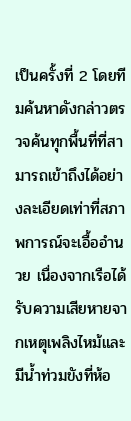เป็นครั้งที่ 2 โดยทีมค้นหาดังกล่าวตรวจค้นทุกพื้นที่ที่สามารถเข้าถึงได้อย่างละเอียดเท่าที่สภาพการณ์จะเอื้ออำนวย เนื่องจากเรือได้รับความเสียหายจากเหตุเพลิงไหม้และมีน้ำท่วมขังที่ห้อ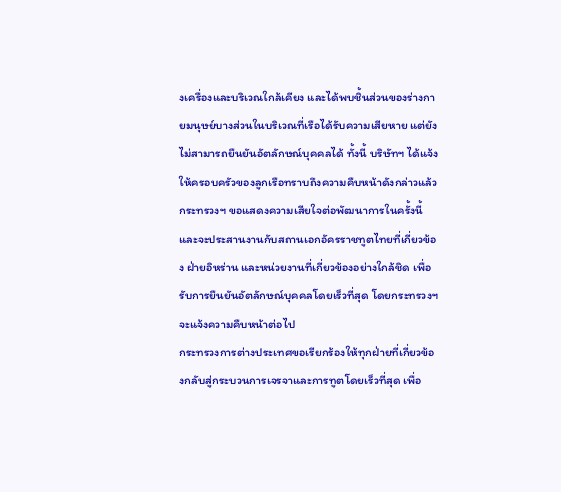งเครื่องและบริเวณใกล้เคียง และได้พบชิ้นส่วนของร่างกายมนุษย์บางส่วนในบริเวณที่เรือได้รับความเสียหาย แต่ยังไม่สามารถยืนยันอัตลักษณ์บุคคลได้ ทั้งนี้ บริษัทฯ ได้แจ้งให้ครอบครัวของลูกเรือทราบถึงความคืบหน้าดังกล่าวแล้ว
กระทรวงฯ ขอแสดงความเสียใจต่อพัฒนาการในครั้งนี้ และจะประสานงานกับสถานเอกอัครราชทูตไทยที่เกี่ยวข้อง ฝ่ายอิหร่าน และหน่วยงานที่เกี่ยวข้องอย่างใกล้ชิด เพื่อรับการยืนยันอัตลักษณ์บุคคลโดยเร็วที่สุด โดยกระทรวงฯ จะแจ้งความคืบหน้าต่อไป
กระทรวงการต่างประเทศขอเรียกร้องให้ทุกฝ่ายที่เกี่ยวข้องกลับสู่กระบวนการเจรจาและการทูตโดยเร็วที่สุด เพื่อ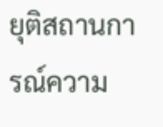ยุติสถานการณ์ความ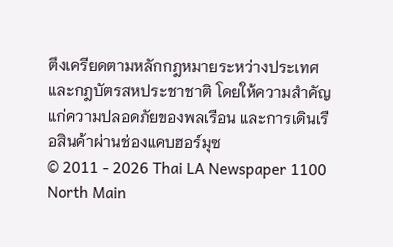ตึงเครียดตามหลักกฎหมายระหว่างประเทศและกฎบัตรสหประชาชาติ โดยให้ความสำคัญแก่ความปลอดภัยของพลเรือน และการเดินเรือสินค้าผ่านช่องแคบฮอร์มุซ
© 2011 - 2026 Thai LA Newspaper 1100 North Main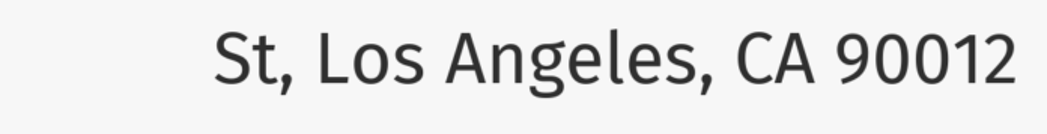St, Los Angeles, CA 90012